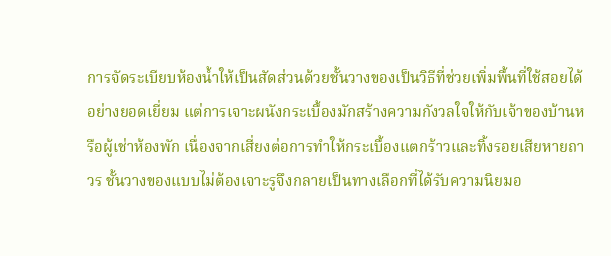การจัดระเบียบห้องน้ำให้เป็นสัดส่วนด้วยชั้นวางของเป็นวิธีที่ช่วยเพิ่มพื้นที่ใช้สอยได้อย่างยอดเยี่ยม แต่การเจาะผนังกระเบื้องมักสร้างความกังวลใจให้กับเจ้าของบ้านหรือผู้เช่าห้องพัก เนื่องจากเสี่ยงต่อการทำให้กระเบื้องแตกร้าวและทิ้งรอยเสียหายถาวร ชั้นวางของแบบไม่ต้องเจาะรูจึงกลายเป็นทางเลือกที่ได้รับความนิยมอ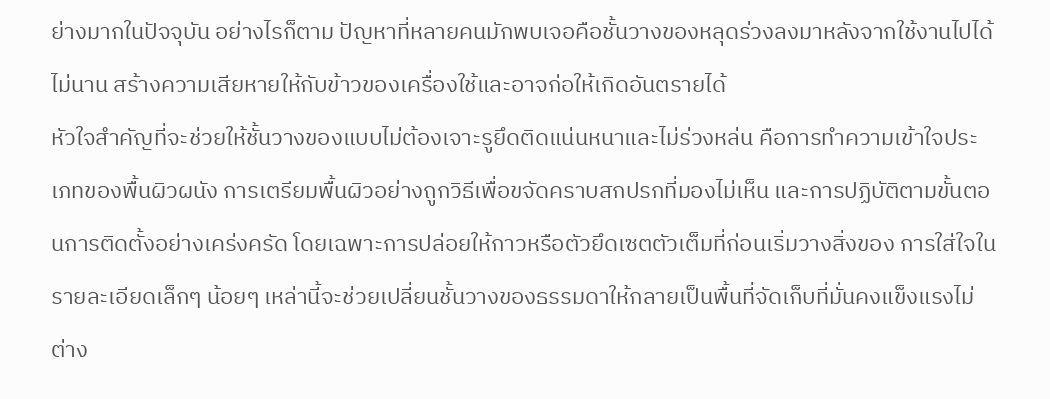ย่างมากในปัจจุบัน อย่างไรก็ตาม ปัญหาที่หลายคนมักพบเจอคือชั้นวางของหลุดร่วงลงมาหลังจากใช้งานไปได้ไม่นาน สร้างความเสียหายให้กับข้าวของเครื่องใช้และอาจก่อให้เกิดอันตรายได้
หัวใจสำคัญที่จะช่วยให้ชั้นวางของแบบไม่ต้องเจาะรูยึดติดแน่นหนาและไม่ร่วงหล่น คือการทำความเข้าใจประเภทของพื้นผิวผนัง การเตรียมพื้นผิวอย่างถูกวิธีเพื่อขจัดคราบสกปรกที่มองไม่เห็น และการปฏิบัติตามขั้นตอนการติดตั้งอย่างเคร่งครัด โดยเฉพาะการปล่อยให้กาวหรือตัวยึดเซตตัวเต็มที่ก่อนเริ่มวางสิ่งของ การใส่ใจในรายละเอียดเล็กๆ น้อยๆ เหล่านี้จะช่วยเปลี่ยนชั้นวางของธรรมดาให้กลายเป็นพื้นที่จัดเก็บที่มั่นคงแข็งแรงไม่ต่าง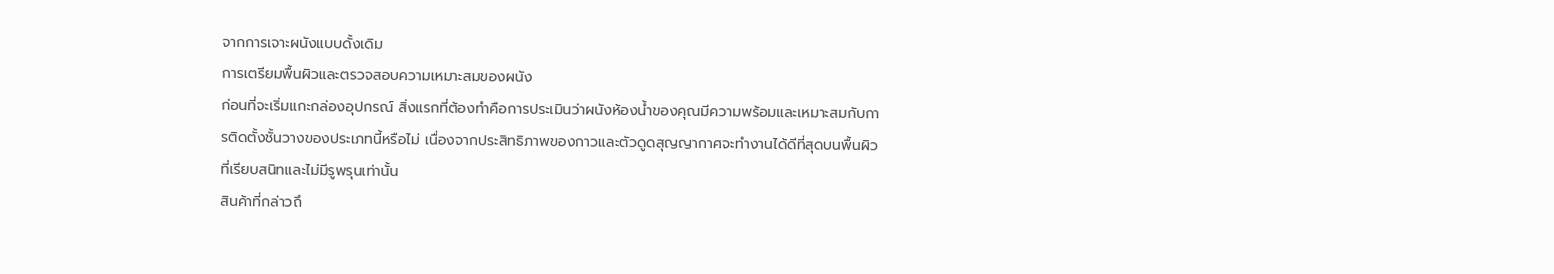จากการเจาะผนังแบบดั้งเดิม
การเตรียมพื้นผิวและตรวจสอบความเหมาะสมของผนัง
ก่อนที่จะเริ่มแกะกล่องอุปกรณ์ สิ่งแรกที่ต้องทำคือการประเมินว่าผนังห้องน้ำของคุณมีความพร้อมและเหมาะสมกับการติดตั้งชั้นวางของประเภทนี้หรือไม่ เนื่องจากประสิทธิภาพของกาวและตัวดูดสุญญากาศจะทำงานได้ดีที่สุดบนพื้นผิวที่เรียบสนิทและไม่มีรูพรุนเท่านั้น
สินค้าที่กล่าวถึ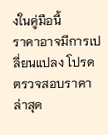งในคู่มือนี้
ราคาอาจมีการเปลี่ยนแปลง โปรดตรวจสอบราคาล่าสุด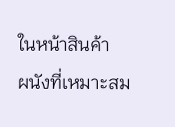ในหน้าสินค้า
ผนังที่เหมาะสม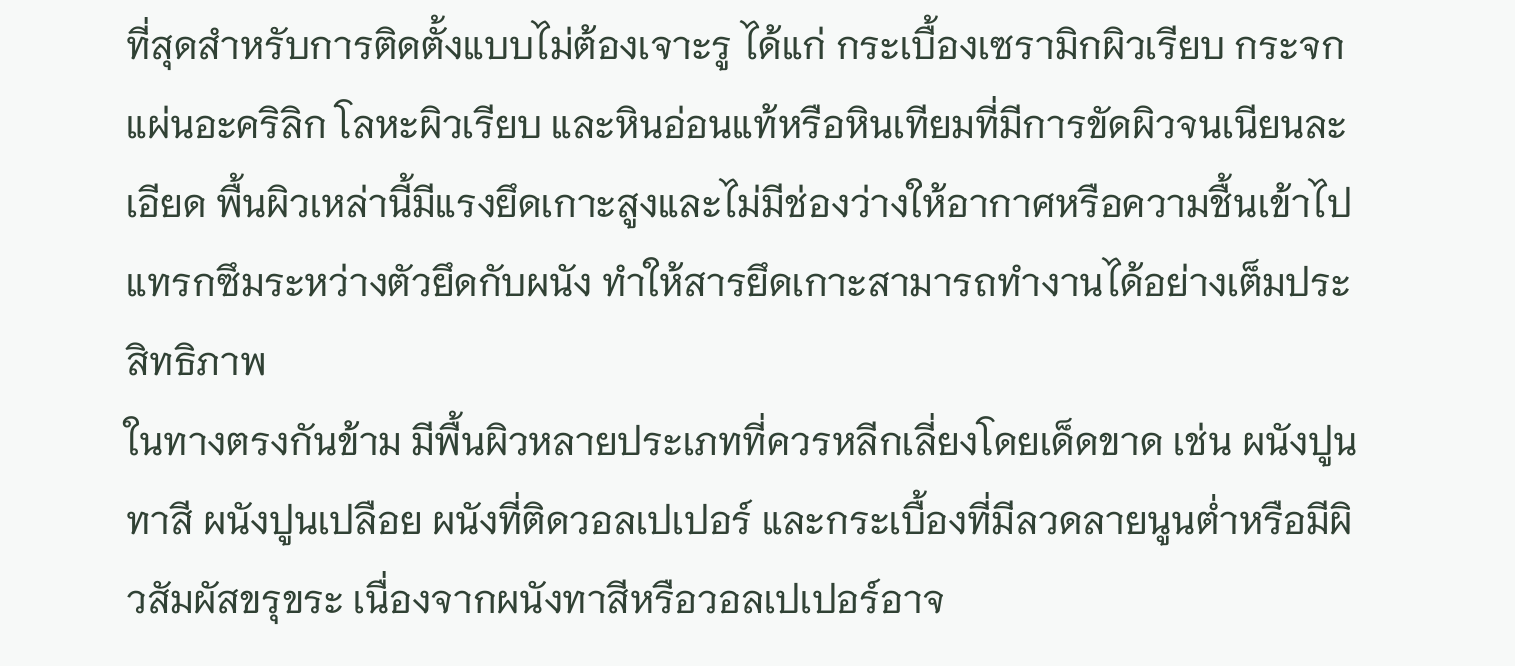ที่สุดสำหรับการติดตั้งแบบไม่ต้องเจาะรู ได้แก่ กระเบื้องเซรามิกผิวเรียบ กระจก แผ่นอะคริลิก โลหะผิวเรียบ และหินอ่อนแท้หรือหินเทียมที่มีการขัดผิวจนเนียนละเอียด พื้นผิวเหล่านี้มีแรงยึดเกาะสูงและไม่มีช่องว่างให้อากาศหรือความชื้นเข้าไปแทรกซึมระหว่างตัวยึดกับผนัง ทำให้สารยึดเกาะสามารถทำงานได้อย่างเต็มประสิทธิภาพ
ในทางตรงกันข้าม มีพื้นผิวหลายประเภทที่ควรหลีกเลี่ยงโดยเด็ดขาด เช่น ผนังปูนทาสี ผนังปูนเปลือย ผนังที่ติดวอลเปเปอร์ และกระเบื้องที่มีลวดลายนูนต่ำหรือมีผิวสัมผัสขรุขระ เนื่องจากผนังทาสีหรือวอลเปเปอร์อาจ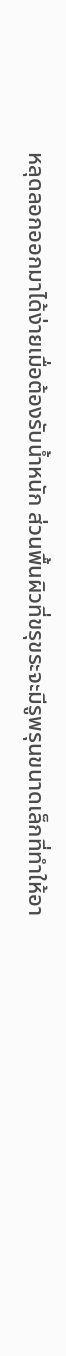หลุดลอกออกมาได้ง่ายเมื่อต้องรับน้ำหนัก ส่วนพื้นผิวที่ขรุขระจะมีรูพรุนขนาดเล็กที่ทำให้อา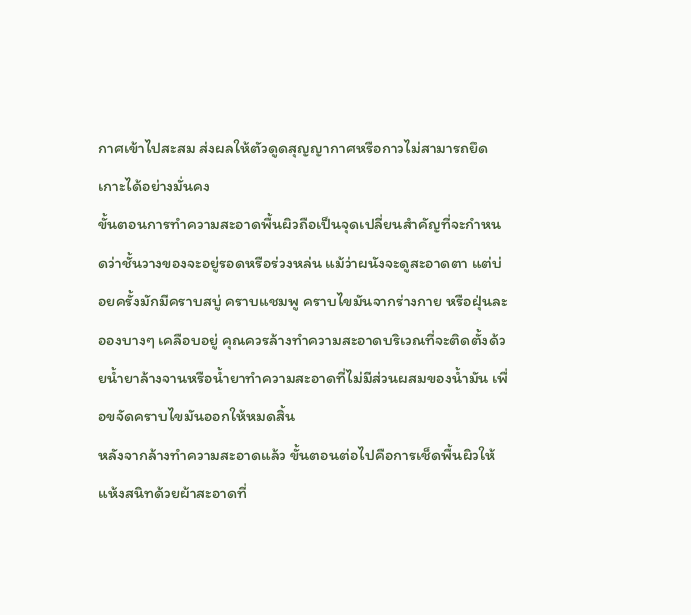กาศเข้าไปสะสม ส่งผลให้ตัวดูดสุญญากาศหรือกาวไม่สามารถยึดเกาะได้อย่างมั่นคง
ขั้นตอนการทำความสะอาดพื้นผิวถือเป็นจุดเปลี่ยนสำคัญที่จะกำหนดว่าชั้นวางของจะอยู่รอดหรือร่วงหล่น แม้ว่าผนังจะดูสะอาดตา แต่บ่อยครั้งมักมีคราบสบู่ คราบแชมพู คราบไขมันจากร่างกาย หรือฝุ่นละอองบางๆ เคลือบอยู่ คุณควรล้างทำความสะอาดบริเวณที่จะติดตั้งด้วยน้ำยาล้างจานหรือน้ำยาทำความสะอาดที่ไม่มีส่วนผสมของน้ำมัน เพื่อขจัดคราบไขมันออกให้หมดสิ้น
หลังจากล้างทำความสะอาดแล้ว ขั้นตอนต่อไปคือการเช็ดพื้นผิวให้แห้งสนิทด้วยผ้าสะอาดที่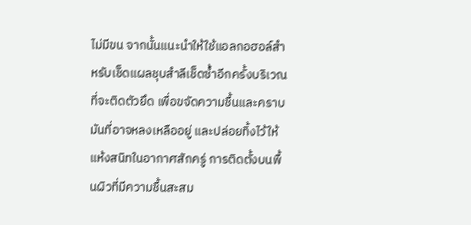ไม่มีขน จากนั้นแนะนำให้ใช้แอลกอฮอล์สำหรับเช็ดแผลชุบสำลีเช็ดซ้ำอีกครั้งบริเวณที่จะติดตัวยึด เพื่อขจัดความชื้นและคราบมันที่อาจหลงเหลืออยู่ และปล่อยทิ้งไว้ให้แห้งสนิทในอากาศสักครู่ การติดตั้งบนพื้นผิวที่มีความชื้นสะสม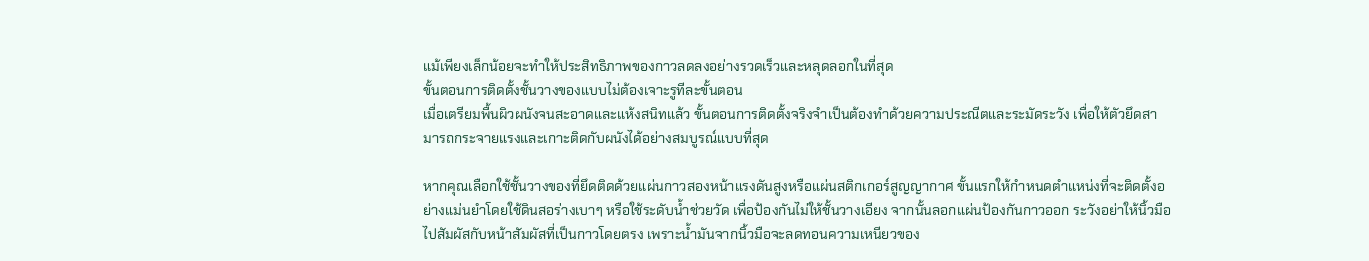แม้เพียงเล็กน้อยจะทำให้ประสิทธิภาพของกาวลดลงอย่างรวดเร็วและหลุดลอกในที่สุด
ขั้นตอนการติดตั้งชั้นวางของแบบไม่ต้องเจาะรูทีละขั้นตอน
เมื่อเตรียมพื้นผิวผนังจนสะอาดและแห้งสนิทแล้ว ขั้นตอนการติดตั้งจริงจำเป็นต้องทำด้วยความประณีตและระมัดระวัง เพื่อให้ตัวยึดสามารถกระจายแรงและเกาะติดกับผนังได้อย่างสมบูรณ์แบบที่สุด

หากคุณเลือกใช้ชั้นวางของที่ยึดติดด้วยแผ่นกาวสองหน้าแรงดันสูงหรือแผ่นสติกเกอร์สูญญากาศ ขั้นแรกให้กำหนดตำแหน่งที่จะติดตั้งอย่างแม่นยำโดยใช้ดินสอร่างเบาๆ หรือใช้ระดับน้ำช่วยวัด เพื่อป้องกันไม่ให้ชั้นวางเอียง จากนั้นลอกแผ่นป้องกันกาวออก ระวังอย่าให้นิ้วมือไปสัมผัสกับหน้าสัมผัสที่เป็นกาวโดยตรง เพราะน้ำมันจากนิ้วมือจะลดทอนความเหนียวของ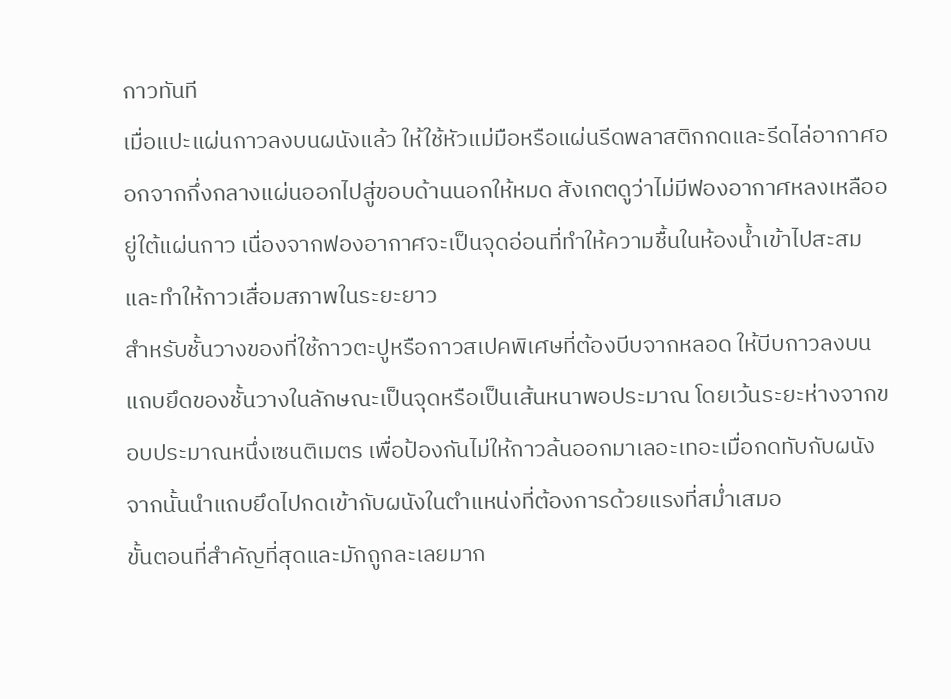กาวทันที
เมื่อแปะแผ่นกาวลงบนผนังแล้ว ให้ใช้หัวแม่มือหรือแผ่นรีดพลาสติกกดและรีดไล่อากาศออกจากกึ่งกลางแผ่นออกไปสู่ขอบด้านนอกให้หมด สังเกตดูว่าไม่มีฟองอากาศหลงเหลืออยู่ใต้แผ่นกาว เนื่องจากฟองอากาศจะเป็นจุดอ่อนที่ทำให้ความชื้นในห้องน้ำเข้าไปสะสมและทำให้กาวเสื่อมสภาพในระยะยาว
สำหรับชั้นวางของที่ใช้กาวตะปูหรือกาวสเปคพิเศษที่ต้องบีบจากหลอด ให้บีบกาวลงบนแถบยึดของชั้นวางในลักษณะเป็นจุดหรือเป็นเส้นหนาพอประมาณ โดยเว้นระยะห่างจากขอบประมาณหนึ่งเซนติเมตร เพื่อป้องกันไม่ให้กาวล้นออกมาเลอะเทอะเมื่อกดทับกับผนัง จากนั้นนำแถบยึดไปกดเข้ากับผนังในตำแหน่งที่ต้องการด้วยแรงที่สม่ำเสมอ
ขั้นตอนที่สำคัญที่สุดและมักถูกละเลยมาก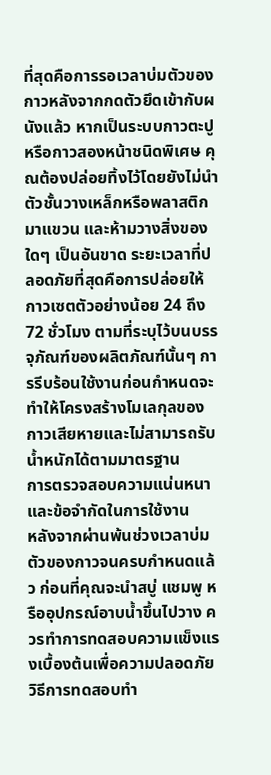ที่สุดคือการรอเวลาบ่มตัวของกาวหลังจากกดตัวยึดเข้ากับผนังแล้ว หากเป็นระบบกาวตะปูหรือกาวสองหน้าชนิดพิเศษ คุณต้องปล่อยทิ้งไว้โดยยังไม่นำตัวชั้นวางเหล็กหรือพลาสติกมาแขวน และห้ามวางสิ่งของใดๆ เป็นอันขาด ระยะเวลาที่ปลอดภัยที่สุดคือการปล่อยให้กาวเซตตัวอย่างน้อย 24 ถึง 72 ชั่วโมง ตามที่ระบุไว้บนบรรจุภัณฑ์ของผลิตภัณฑ์นั้นๆ การรีบร้อนใช้งานก่อนกำหนดจะทำให้โครงสร้างโมเลกุลของกาวเสียหายและไม่สามารถรับน้ำหนักได้ตามมาตรฐาน
การตรวจสอบความแน่นหนาและข้อจำกัดในการใช้งาน
หลังจากผ่านพ้นช่วงเวลาบ่มตัวของกาวจนครบกำหนดแล้ว ก่อนที่คุณจะนำสบู่ แชมพู หรืออุปกรณ์อาบน้ำขึ้นไปวาง ควรทำการทดสอบความแข็งแรงเบื้องต้นเพื่อความปลอดภัย
วิธีการทดสอบทำ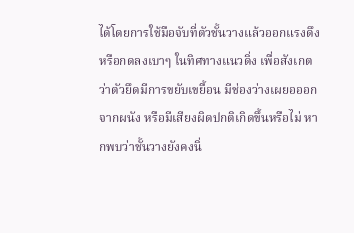ได้โดยการใช้มือจับที่ตัวชั้นวางแล้วออกแรงดึงหรือกดลงเบาๆ ในทิศทางแนวดิ่ง เพื่อสังเกตว่าตัวยึดมีการขยับเขยื้อน มีช่องว่างเผยอออกจากผนัง หรือมีเสียงผิดปกติเกิดขึ้นหรือไม่ หากพบว่าชั้นวางยังคงนิ่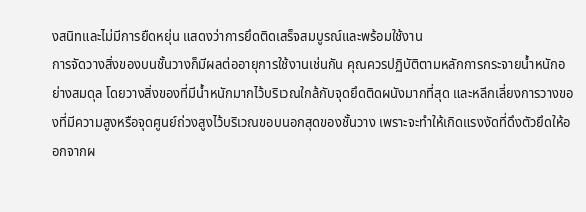งสนิทและไม่มีการยืดหยุ่น แสดงว่าการยึดติดเสร็จสมบูรณ์และพร้อมใช้งาน
การจัดวางสิ่งของบนชั้นวางก็มีผลต่ออายุการใช้งานเช่นกัน คุณควรปฏิบัติตามหลักการกระจายน้ำหนักอย่างสมดุล โดยวางสิ่งของที่มีน้ำหนักมากไว้บริเวณใกล้กับจุดยึดติดผนังมากที่สุด และหลีกเลี่ยงการวางของที่มีความสูงหรือจุดศูนย์ถ่วงสูงไว้บริเวณขอบนอกสุดของชั้นวาง เพราะจะทำให้เกิดแรงงัดที่ดึงตัวยึดให้ออกจากผ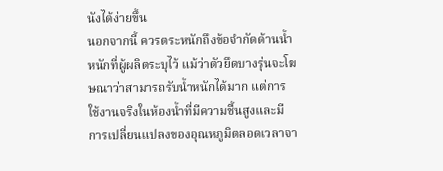นังได้ง่ายขึ้น
นอกจากนี้ ควรตระหนักถึงข้อจำกัดด้านน้ำหนักที่ผู้ผลิตระบุไว้ แม้ว่าตัวยึดบางรุ่นจะโฆษณาว่าสามารถรับน้ำหนักได้มาก แต่การใช้งานจริงในห้องน้ำที่มีความชื้นสูงและมีการเปลี่ยนแปลงของอุณหภูมิตลอดเวลาจา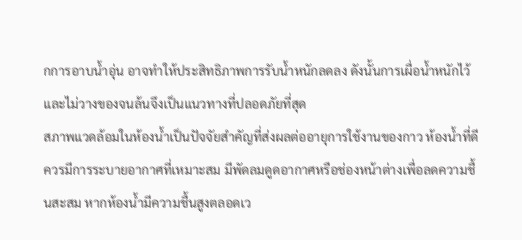กการอาบน้ำอุ่น อาจทำให้ประสิทธิภาพการรับน้ำหนักลดลง ดังนั้นการเผื่อน้ำหนักไว้และไม่วางของจนล้นจึงเป็นแนวทางที่ปลอดภัยที่สุด
สภาพแวดล้อมในห้องน้ำเป็นปัจจัยสำคัญที่ส่งผลต่ออายุการใช้งานของกาว ห้องน้ำที่ดีควรมีการระบายอากาศที่เหมาะสม มีพัดลมดูดอากาศหรือช่องหน้าต่างเพื่อลดความชื้นสะสม หากห้องน้ำมีความชื้นสูงตลอดเว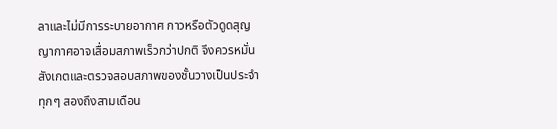ลาและไม่มีการระบายอากาศ กาวหรือตัวดูดสุญญากาศอาจเสื่อมสภาพเร็วกว่าปกติ จึงควรหมั่นสังเกตและตรวจสอบสภาพของชั้นวางเป็นประจำทุกๆ สองถึงสามเดือน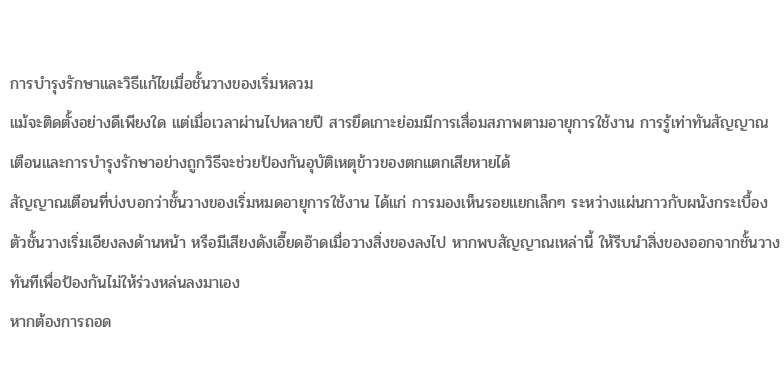การบำรุงรักษาและวิธีแก้ไขเมื่อชั้นวางของเริ่มหลวม
แม้จะติดตั้งอย่างดีเพียงใด แต่เมื่อเวลาผ่านไปหลายปี สารยึดเกาะย่อมมีการเสื่อมสภาพตามอายุการใช้งาน การรู้เท่าทันสัญญาณเตือนและการบำรุงรักษาอย่างถูกวิธีจะช่วยป้องกันอุบัติเหตุข้าวของตกแตกเสียหายได้
สัญญาณเตือนที่บ่งบอกว่าชั้นวางของเริ่มหมดอายุการใช้งาน ได้แก่ การมองเห็นรอยแยกเล็กๆ ระหว่างแผ่นกาวกับผนังกระเบื้อง ตัวชั้นวางเริ่มเอียงลงด้านหน้า หรือมีเสียงดังเอี๊ยดอ๊าดเมื่อวางสิ่งของลงไป หากพบสัญญาณเหล่านี้ ให้รีบนำสิ่งของออกจากชั้นวางทันทีเพื่อป้องกันไม่ให้ร่วงหล่นลงมาเอง
หากต้องการถอด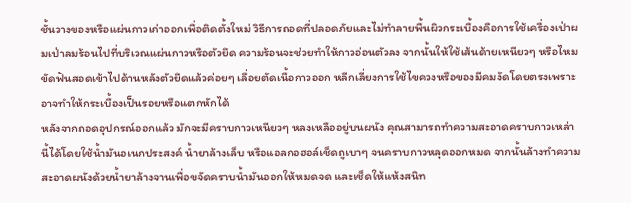ชั้นวางของหรือแผ่นกาวเก่าออกเพื่อติดตั้งใหม่ วิธีการถอดที่ปลอดภัยและไม่ทำลายพื้นผิวกระเบื้องคือการใช้เครื่องเป่าผมเป่าลมร้อนไปที่บริเวณแผ่นกาวหรือตัวยึด ความร้อนจะช่วยทำให้กาวอ่อนตัวลง จากนั้นให้ใช้เส้นด้ายเหนียวๆ หรือไหมขัดฟันสอดเข้าไปด้านหลังตัวยึดแล้วค่อยๆ เลื่อยตัดเนื้อกาวออก หลีกเลี่ยงการใช้ไขควงหรือของมีคมงัดโดยตรงเพราะอาจทำให้กระเบื้องเป็นรอยหรือแตกหักได้
หลังจากถอดอุปกรณ์ออกแล้ว มักจะมีคราบกาวเหนียวๆ หลงเหลืออยู่บนผนัง คุณสามารถทำความสะอาดคราบกาวเหล่านี้ได้โดยใช้น้ำมันอเนกประสงค์ น้ำยาล้างเล็บ หรือแอลกอฮอล์เช็ดถูเบาๆ จนคราบกาวหลุดออกหมด จากนั้นล้างทำความสะอาดผนังด้วยน้ำยาล้างจานเพื่อขจัดคราบน้ำมันออกให้หมดจด และเช็ดให้แห้งสนิท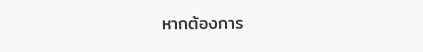หากต้องการ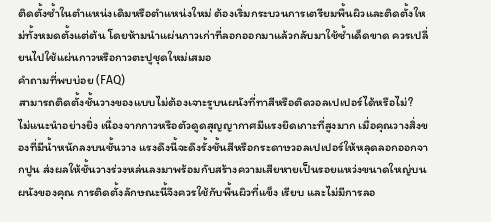ติดตั้งซ้ำในตำแหน่งเดิมหรือตำแหน่งใหม่ ต้องเริ่มกระบวนการเตรียมพื้นผิวและติดตั้งใหม่ทั้งหมดตั้งแต่ต้น โดยห้ามนำแผ่นกาวเก่าที่ลอกออกมาแล้วกลับมาใช้ซ้ำเด็ดขาด ควรเปลี่ยนไปใช้แผ่นกาวหรือกาวตะปูชุดใหม่เสมอ
คำถามที่พบบ่อย (FAQ)
สามารถติดตั้งชั้นวางของแบบไม่ต้องเจาะรูบนผนังที่ทาสีหรือติดวอลเปเปอร์ได้หรือไม่?
ไม่แนะนำอย่างยิ่ง เนื่องจากกาวหรือตัวดูดสุญญากาศมีแรงยึดเกาะที่สูงมาก เมื่อคุณวางสิ่งของที่มีน้ำหนักลงบนชั้นวาง แรงดึงนี้จะดึงรั้งชั้นสีหรือกระดาษวอลเปเปอร์ให้หลุดลอกออกจากปูน ส่งผลให้ชั้นวางร่วงหล่นลงมาพร้อมกับสร้างความเสียหายเป็นรอยแหว่งขนาดใหญ่บนผนังของคุณ การติดตั้งลักษณะนี้จึงควรใช้กับพื้นผิวที่แข็ง เรียบ และไม่มีการลอ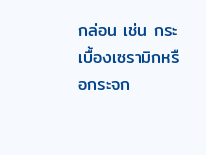กล่อน เช่น กระเบื้องเซรามิกหรือกระจก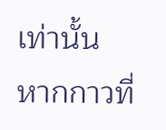เท่านั้น
หากกาวที่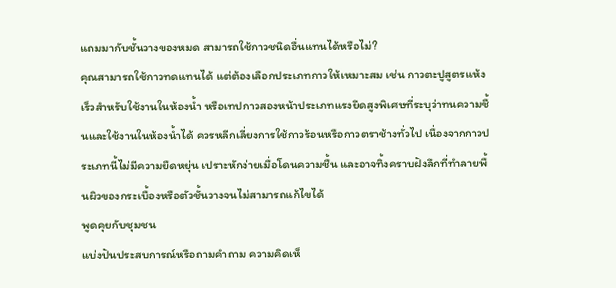แถมมากับชั้นวางของหมด สามารถใช้กาวชนิดอื่นแทนได้หรือไม่?
คุณสามารถใช้กาวทดแทนได้ แต่ต้องเลือกประเภทกาวให้เหมาะสม เช่น กาวตะปูสูตรแห้งเร็วสำหรับใช้งานในห้องน้ำ หรือเทปกาวสองหน้าประเภทแรงยึดสูงพิเศษที่ระบุว่าทนความชื้นและใช้งานในห้องน้ำได้ ควรหลีกเลี่ยงการใช้กาวร้อนหรือกาวตราช้างทั่วไป เนื่องจากกาวประเภทนี้ไม่มีความยืดหยุ่น เปราะหักง่ายเมื่อโดนความชื้น และอาจทิ้งคราบฝังลึกที่ทำลายพื้นผิวของกระเบื้องหรือตัวชั้นวางจนไม่สามารถแก้ไขได้
พูดคุยกับชุมชน
แบ่งปันประสบการณ์หรือถามคำถาม ความคิดเห็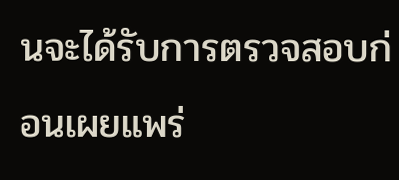นจะได้รับการตรวจสอบก่อนเผยแพร่